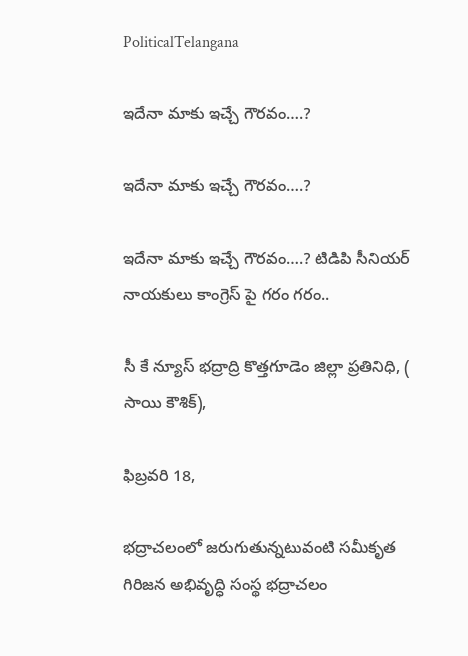PoliticalTelangana

ఇదేనా మాకు ఇచ్చే గౌరవం….?

ఇదేనా మాకు ఇచ్చే గౌరవం….?

ఇదేనా మాకు ఇచ్చే గౌరవం….? టిడిపి సీనియర్ నాయకులు కాంగ్రెస్ పై గరం గరం..

సీ కే న్యూస్ భద్రాద్రి కొత్తగూడెం జిల్లా ప్రతినిధి, ( సాయి కౌశిక్),

ఫిబ్రవరి 18,

భద్రాచలంలో జరుగుతున్నటువంటి సమీకృత గిరిజన అభివృద్ధి సంస్థ భద్రాచలం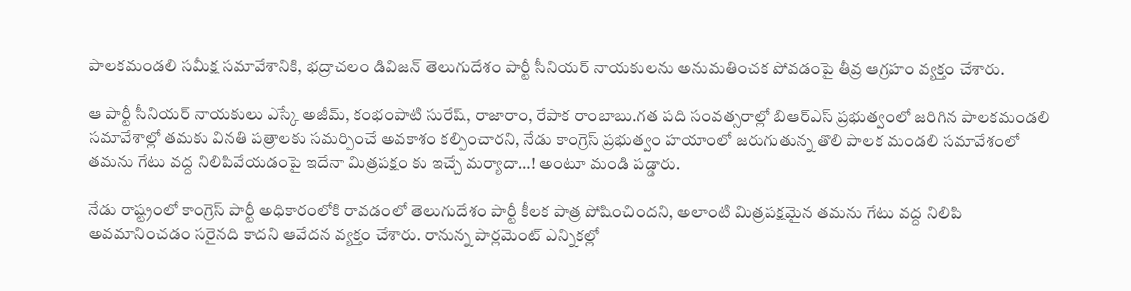పాలకమండలి సమీక్ష సమావేశానికి, భద్రాచలం డివిజన్ తెలుగుదేశం పార్టీ సీనియర్ నాయకులను అనుమతించక పోవడంపై తీవ్ర ఆగ్రహం వ్యక్తం చేశారు.

ఆ పార్టీ సీనియర్ నాయకులు ఎస్కే అజీమ్, కంభంపాటి సురేష్, రాజారాం, రేపాక రాంబాబు.గత పది సంవత్సరాల్లో బిఆర్ఎస్ ప్రభుత్వంలో జరిగిన పాలకమండలి సమావేశాల్లో తమకు వినతి పత్రాలకు సమర్పించే అవకాశం కల్పించారని, నేడు కాంగ్రెస్ ప్రభుత్వం హయాంలో జరుగుతున్న తొలి పాలక మండలి సమావేశంలో తమను గేటు వద్ద నిలిపివేయడంపై ఇదేనా మిత్రపక్షం కు ఇచ్చే మర్యాదా…! అంటూ మండి పడ్డారు.

నేడు రాష్ట్రంలో కాంగ్రెస్ పార్టీ అధికారంలోకి రావడంలో తెలుగుదేశం పార్టీ కీలక పాత్ర పోషించిందని, అలాంటి మిత్రపక్షమైన తమను గేటు వద్ద నిలిపి అవమానించడం సరైనది కాదని ఆవేదన వ్యక్తం చేశారు. రానున్న పార్లమెంట్ ఎన్నికల్లో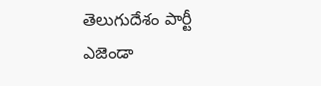తెలుగుదేశం పార్టీ ఎజెండా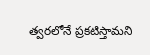త్వరలోనే ప్రకటిస్తామని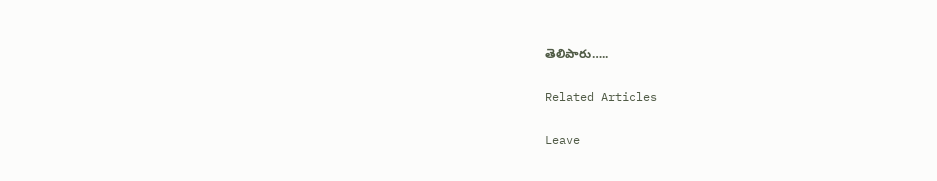తెలిపారు…..

Related Articles

Leave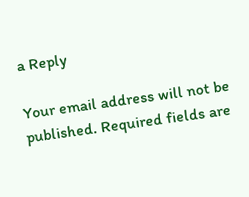a Reply

Your email address will not be published. Required fields are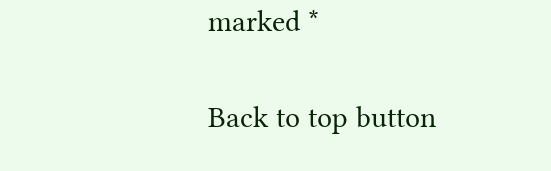marked *

Back to top button